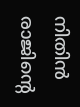നിതിൻ രാജിന്‍റെ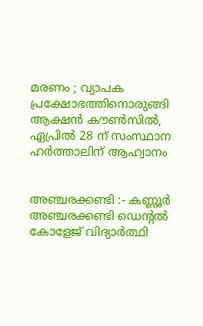മരണം ; വ്യാപക പ്രക്ഷോഭത്തിനൊരുങ്ങി ആക്ഷൻ കൗണ്‍സിൽ, ഏപ്രിൽ 28 ന് സംസ്ഥാന ഹര്‍ത്താലിന് ആഹ്വാനം


അഞ്ചരക്കണ്ടി :- കണ്ണൂർ അഞ്ചരക്കണ്ടി ഡെന്‍റൽ കോളേജ് വിദ്യാർത്ഥി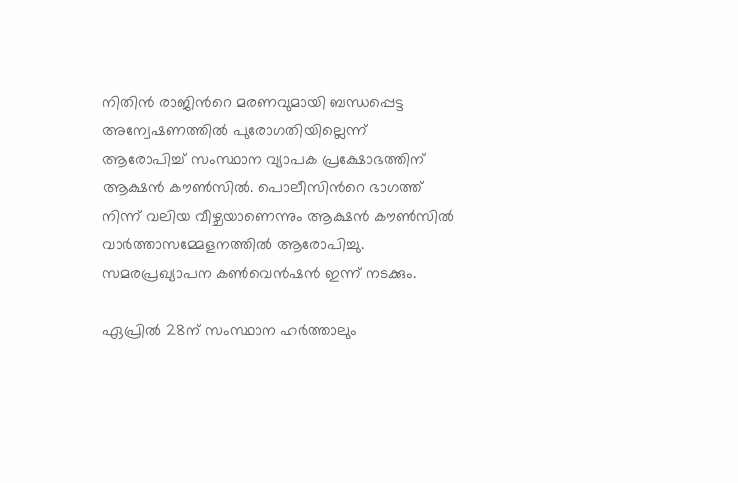നിതിൻ രാജിന്‍റെ മരണവുമായി ബന്ധപ്പെട്ട അന്വേഷണത്തിൽ പുരോഗതിയില്ലെന്ന് ആരോപിച്ച് സംസ്ഥാന വ്യാപക പ്രക്ഷോഭത്തിന് ആക്ഷൻ കൗണ്‍സിൽ. പൊലീസിന്‍റെ ഭാഗത്ത് നിന്ന് വലിയ വീഴ്ചയാണെന്നും ആക്ഷൻ കൗണ്‍സിൽ വാര്‍ത്താസമ്മേളനത്തിൽ ആരോപിച്ചു. സമരപ്രഖ്യാപന കണ്‍വെൻഷൻ ഇന്ന് നടക്കും.

ഏപ്രിൽ 28ന് സംസ്ഥാന ഹര്‍ത്താലും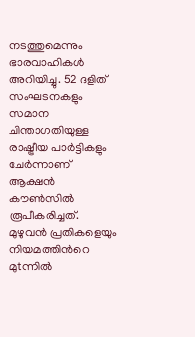നടത്തുമെന്നും ഭാരവാഹികള്‍ അറിയിച്ചു. 52 ദളിത് സംഘടനകളും സമാന ചിന്താഗതിയുള്ള രാഷ്ട്രീയ പാർട്ടികളും ചേര്‍ന്നാണ് ആക്ഷൻ കൗണ്‍സിൽ രൂപീകരിച്ചത്. മുഴുവൻ പ്രതികളെയും നിയമത്തിന്‍റെ മുtന്നിൽ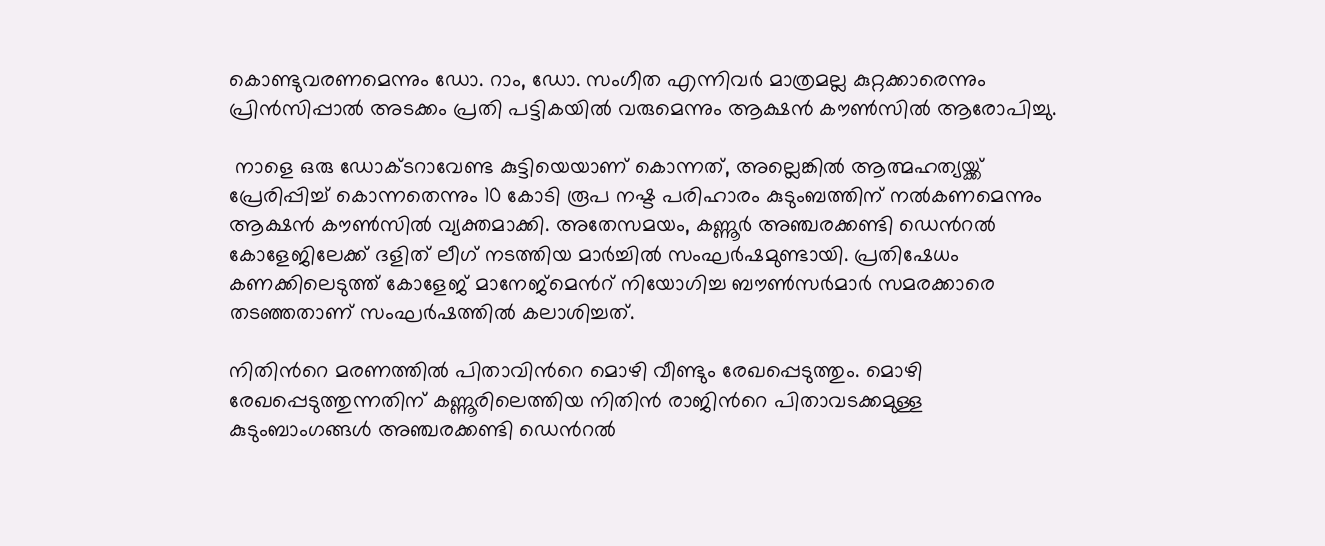കൊണ്ടുവരണമെന്നും ഡോ. റാം, ഡോ. സംഗീത എന്നിവർ മാത്രമല്ല കുറ്റക്കാരെന്നും പ്രിൻസിപ്പാൽ അടക്കം പ്രതി പട്ടികയിൽ വരുമെന്നും ആക്ഷൻ കൗണ്‍സിൽ ആരോപിച്ചു.

 നാളെ ഒരു ഡോക്ടറാവേണ്ട കുട്ടിയെയാണ് കൊന്നത്, അല്ലെങ്കിൽ ആത്മഹത്യയ്ക്ക് പ്രേരിപ്പിച്ച് കൊന്നതെന്നും 10 കോടി രൂപ നഷ്ട പരിഹാരം കുടുംബത്തിന് നൽകണമെന്നും ആക്ഷൻ കൗണ്‍സിൽ വ്യക്തമാക്കി. അതേസമയം, കണ്ണൂര്‍ അഞ്ചരക്കണ്ടി ഡെന്‍റൽ കോളേജിലേക്ക് ദളിത് ലീഗ് നടത്തിയ മാര്‍ച്ചിൽ സംഘര്‍ഷമുണ്ടായി. പ്രതിഷേധം കണക്കിലെടുത്ത് കോളേജ് മാനേജ്മെന്‍റ് നിയോഗിച്ച ബൗണ്‍സര്‍മാര്‍ സമരക്കാരെ തടഞ്ഞതാണ് സംഘര്‍ഷത്തിൽ കലാശിച്ചത്.

നിതിന്‍റെ മരണത്തിൽ പിതാവിന്‍റെ മൊഴി വീണ്ടും രേഖപ്പെടുത്തും. മൊഴി രേഖപ്പെടുത്തുന്നതിന് കണ്ണൂരിലെത്തിയ നിതിൻ രാജിന്‍റെ പിതാവടക്കമുള്ള കുടുംബാംഗങ്ങള്‍ അഞ്ചരക്കണ്ടി ഡെന്‍റൽ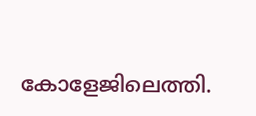കോളേജിലെത്തി.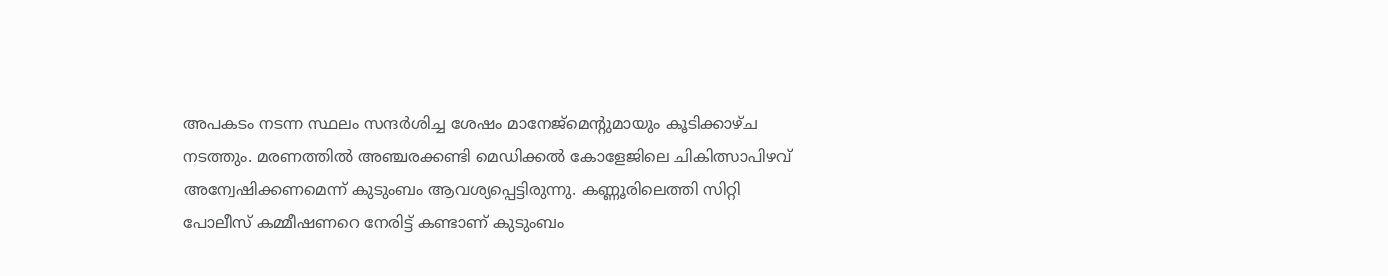അപകടം നടന്ന സ്ഥലം സന്ദർശിച്ച ശേഷം മാനേജ്മെന്റുമായും കൂടിക്കാഴ്ച നടത്തും. മരണത്തിൽ അഞ്ചരക്കണ്ടി മെഡിക്കൽ കോളേജിലെ ചികിത്സാപിഴവ് അന്വേഷിക്കണമെന്ന് കുടുംബം ആവശ്യപ്പെട്ടിരുന്നു. കണ്ണൂരിലെത്തി സിറ്റി പോലീസ് കമ്മീഷണറെ നേരിട്ട് കണ്ടാണ് കുടുംബം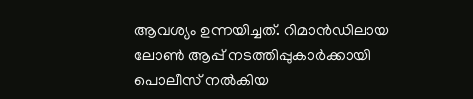ആവശ്യം ഉന്നയിച്ചത്. റിമാൻഡിലായ ലോൺ ആപ്പ് നടത്തിപ്പുകാർക്കായി പൊലീസ് നൽകിയ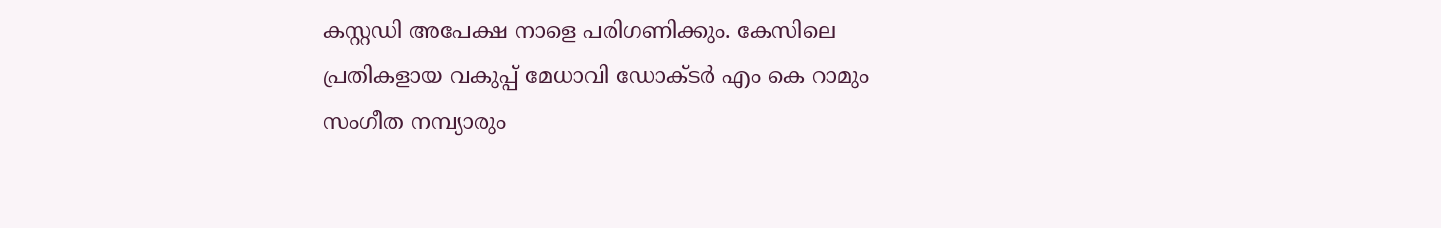കസ്റ്റഡി അപേക്ഷ നാളെ പരിഗണിക്കും. കേസിലെ പ്രതികളായ വകുപ്പ് മേധാവി ഡോക്ടർ എം കെ റാമും സംഗീത നമ്പ്യാരും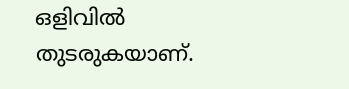ഒളിവിൽ തുടരുകയാണ്.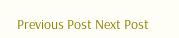Previous Post Next Post